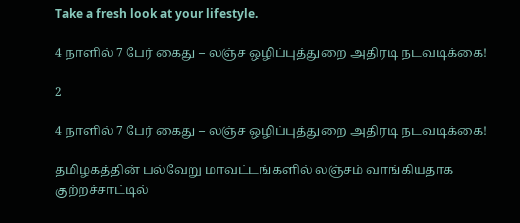Take a fresh look at your lifestyle.

4 நாளில் 7 பேர் கைது – லஞ்ச ஒழிப்புத்துறை அதிரடி நடவடிக்கை!

2

4 நாளில் 7 பேர் கைது – லஞ்ச ஒழிப்புத்துறை அதிரடி நடவடிக்கை!

தமிழகத்தின் பல்வேறு மாவட்டங்களில் லஞ்சம் வாங்கியதாக குற்றச்சாட்டில்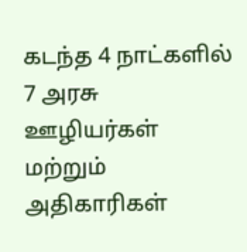கடந்த 4 நாட்களில் 7 அரசு ஊழியர்கள் மற்றும் அதிகாரிகள்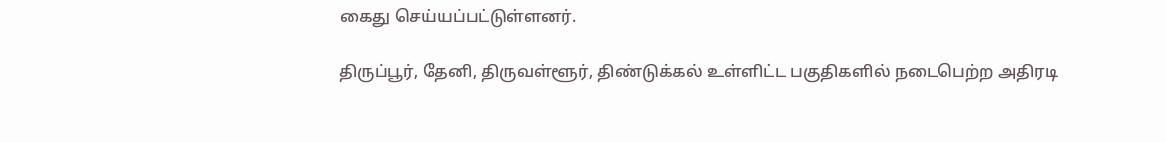கைது செய்யப்பட்டுள்ளனர்.

திருப்பூர், தேனி, திருவள்ளூர், திண்டுக்கல் உள்ளிட்ட பகுதிகளில் நடைபெற்ற அதிரடி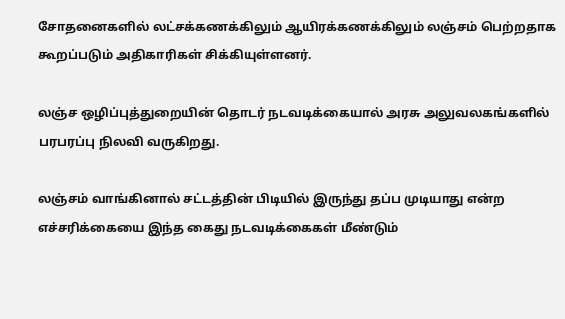சோதனைகளில் லட்சக்கணக்கிலும் ஆயிரக்கணக்கிலும் லஞ்சம் பெற்றதாக கூறப்படும் அதிகாரிகள் சிக்கியுள்ளனர்.

லஞ்ச ஒழிப்புத்துறையின் தொடர் நடவடிக்கையால் அரசு அலுவலகங்களில் பரபரப்பு நிலவி வருகிறது.

லஞ்சம் வாங்கினால் சட்டத்தின் பிடியில் இருந்து தப்ப முடியாது என்ற எச்சரிக்கையை இந்த கைது நடவடிக்கைகள் மீண்டும்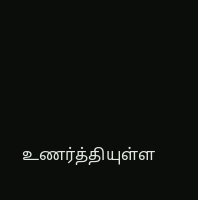உணர்த்தியுள்ள